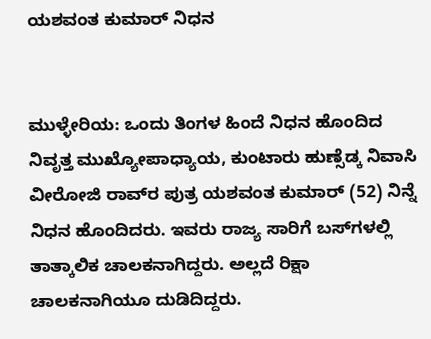ಯಶವಂತ ಕುಮಾರ್ ನಿಧನ


ಮುಳ್ಳೇರಿಯ: ಒಂದು ತಿಂಗಳ ಹಿಂದೆ ನಿಧನ ಹೊಂದಿದ ನಿವೃತ್ತ ಮುಖ್ಯೋಪಾಧ್ಯಾಯ, ಕುಂಟಾರು ಹುಣ್ಸೆಡ್ಕ ನಿವಾಸಿ ವೀರೋಜಿ ರಾವ್‌ರ ಪುತ್ರ ಯಶವಂತ ಕುಮಾರ್ (52) ನಿನ್ನೆ ನಿಧನ ಹೊಂದಿದರು. ಇವರು ರಾಜ್ಯ ಸಾರಿಗೆ ಬಸ್‌ಗಳಲ್ಲಿ ತಾತ್ಕಾಲಿಕ ಚಾಲಕನಾಗಿದ್ದರು. ಅಲ್ಲದೆ ರಿಕ್ಷಾ ಚಾಲಕನಾಗಿಯೂ ದುಡಿದಿದ್ದರು.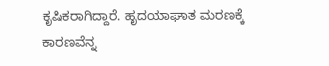ಕೃಷಿಕರಾಗಿದ್ದಾರೆ. ಹೃದಯಾಘಾತ ಮರಣಕ್ಕೆ ಕಾರಣವೆನ್ನ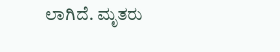ಲಾಗಿದೆ. ಮೃತರು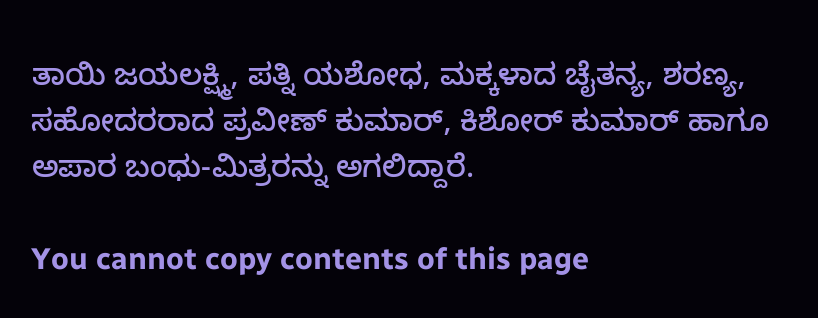ತಾಯಿ ಜಯಲಕ್ಷ್ಮಿ, ಪತ್ನಿ ಯಶೋಧ, ಮಕ್ಕಳಾದ ಚೈತನ್ಯ, ಶರಣ್ಯ, ಸಹೋದರರಾದ ಪ್ರವೀಣ್ ಕುಮಾರ್, ಕಿಶೋರ್ ಕುಮಾರ್ ಹಾಗೂ ಅಪಾರ ಬಂಧು-ಮಿತ್ರರನ್ನು ಅಗಲಿದ್ದಾರೆ.

You cannot copy contents of this page